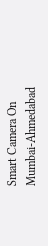Smart Camera On Mumbai-Ahmedabad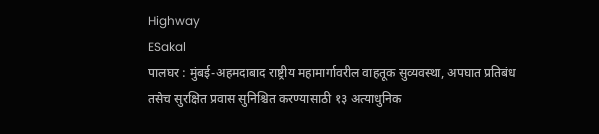Highway
ESakal
पालघर : मुंबई-अहमदाबाद राष्ट्रीय महामार्गावरील वाहतूक सुव्यवस्था, अपघात प्रतिबंध तसेच सुरक्षित प्रवास सुनिश्चित करण्यासाठी १३ अत्याधुनिक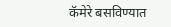कॅमेरे बसविण्यात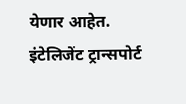येणार आहेत. इंटेलिजेंट ट्रान्सपोर्ट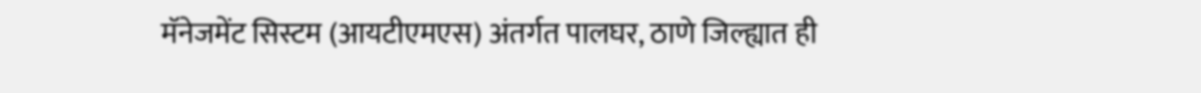मॅनेजमेंट सिस्टम (आयटीएमएस) अंतर्गत पालघर, ठाणे जिल्ह्यात ही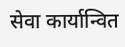सेवा कार्यान्वित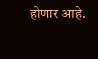होणार आहे.